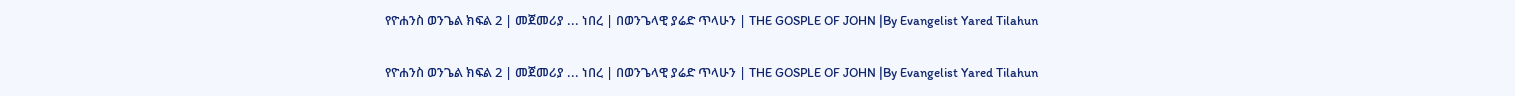የዮሐንስ ወንጌል ክፍል 2 | መጀመሪያ ... ነበረ | በወንጌላዊ ያሬድ ጥላሁን | THE GOSPLE OF JOHN |By Evangelist Yared Tilahun

የዮሐንስ ወንጌል ክፍል 2 | መጀመሪያ ... ነበረ | በወንጌላዊ ያሬድ ጥላሁን | THE GOSPLE OF JOHN |By Evangelist Yared Tilahun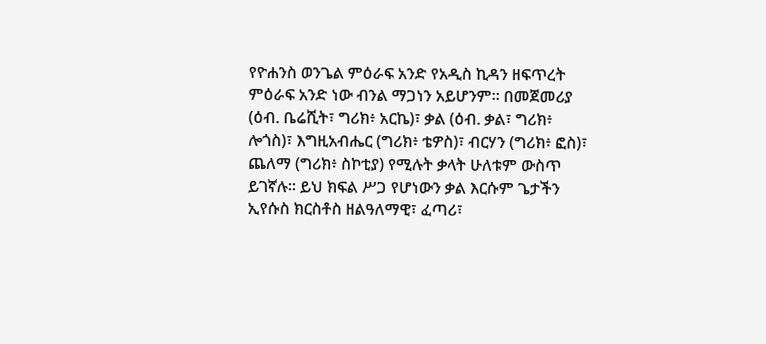የዮሐንስ ወንጌል ምዕራፍ አንድ የአዲስ ኪዳን ዘፍጥረት ምዕራፍ አንድ ነው ብንል ማጋነን አይሆንም። በመጀመሪያ (ዕብ. ቤሬሺት፣ ግሪክ፥ አርኬ)፣ ቃል (ዕብ. ቃል፣ ግሪክ፥ ሎጎስ)፣ እግዚአብሔር (ግሪክ፥ ቴዎስ)፣ ብርሃን (ግሪክ፥ ፎስ)፣ ጨለማ (ግሪክ፥ ስኮቲያ) የሚሉት ቃላት ሁለቱም ውስጥ ይገኛሉ። ይህ ክፍል ሥጋ የሆነውን ቃል እርሱም ጌታችን ኢየሱስ ክርስቶስ ዘልዓለማዊ፣ ፈጣሪ፣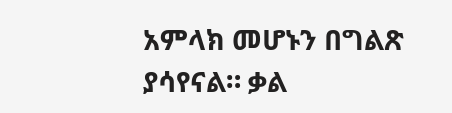አምላክ መሆኑን በግልጽ ያሳየናል። ቃል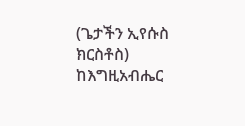(ጌታችን ኢየሱስ ክርስቶስ) ከእግዚአብሔር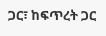ጋር፣ ከፍጥረት ጋር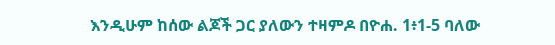እንዲሁም ከሰው ልጆች ጋር ያለውን ተዛምዶ በዮሐ. 1፥1-5 ባለው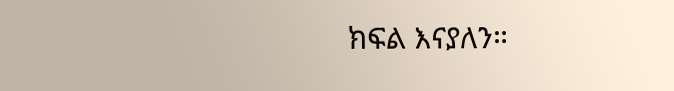ክፍል እናያለን።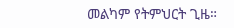መልካም የትምህርት ጊዜ።